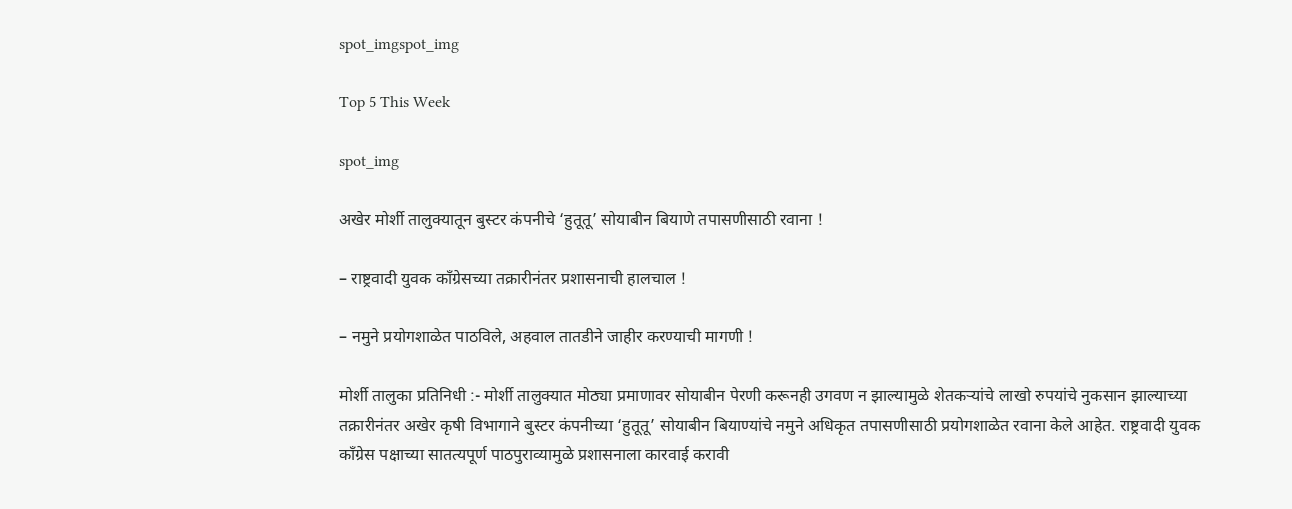spot_imgspot_img

Top 5 This Week

spot_img

अखेर मोर्शी तालुक्यातून बुस्टर कंपनीचे ‘हुतूतू’ सोयाबीन बियाणे तपासणीसाठी रवाना !

– राष्ट्रवादी युवक काँग्रेसच्या तक्रारीनंतर प्रशासनाची हालचाल !

– नमुने प्रयोगशाळेत पाठविले, अहवाल तातडीने जाहीर करण्याची मागणी !

मोर्शी तालुका प्रतिनिधी :- मोर्शी तालुक्यात मोठ्या प्रमाणावर सोयाबीन पेरणी करूनही उगवण न झाल्यामुळे शेतकऱ्यांचे लाखो रुपयांचे नुकसान झाल्याच्या तक्रारीनंतर अखेर कृषी विभागाने बुस्टर कंपनीच्या ‘हुतूतू’ सोयाबीन बियाण्यांचे नमुने अधिकृत तपासणीसाठी प्रयोगशाळेत रवाना केले आहेत. राष्ट्रवादी युवक काँग्रेस पक्षाच्या सातत्यपूर्ण पाठपुराव्यामुळे प्रशासनाला कारवाई करावी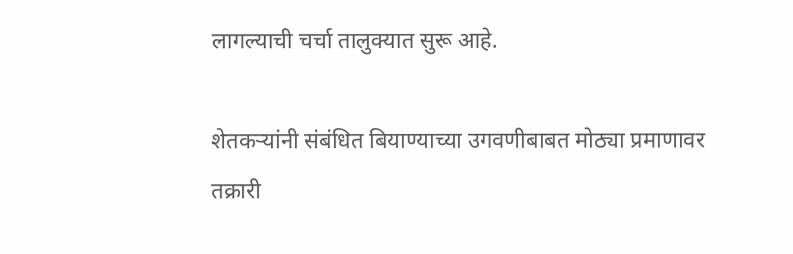लागल्याची चर्चा तालुक्यात सुरू आहे.

शेतकऱ्यांनी संबंधित बियाण्याच्या उगवणीबाबत मोठ्या प्रमाणावर तक्रारी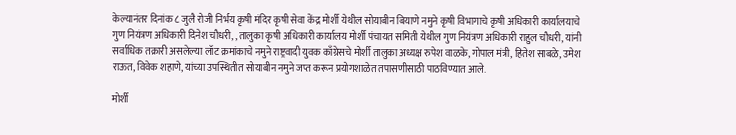केल्यानंतर दिनांक ८ जुलै रोजी निर्भय कृषी मंदिर कृषी सेवा केंद्र मोर्शी येथील सोयाबीन बियाणे नमुने कृषी विभागाचे कृषी अधिकारी कार्यालयाचे गुण नियंत्रण अधिकारी दिनेश चौधरी, ,तालुका कृषी अधिकारी कार्यालय मोर्शी पंचायत समिती येथील गुण नियंत्रण अधिकारी राहुल चौधरी, यांनी सर्वाधिक तक्रारी असलेल्या लॉट क्रमांकाचे नमुने राष्ट्रवादी युवक काँग्रेसचे मोर्शी तालुका अध्यक्ष रुपेश वाळके, गोपाल मंत्री, हितेश साबळे, उमेश राऊत, विवेक शहाणे, यांच्या उपस्थितीत सोयाबीन नमुने जप्त करून प्रयोगशाळेत तपासणीसाठी पाठविण्यात आले.

मोर्शी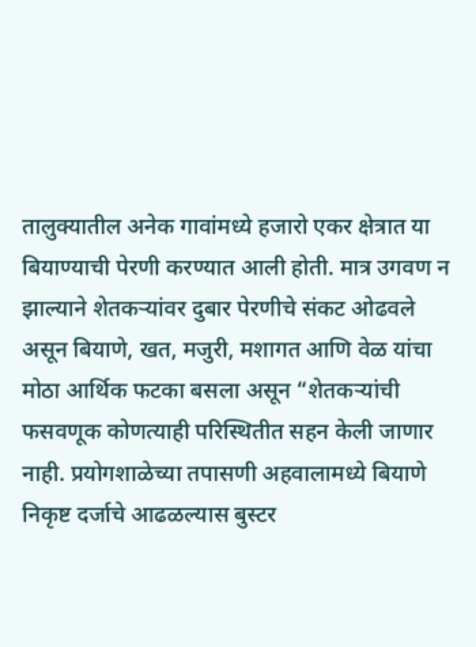तालुक्यातील अनेक गावांमध्ये हजारो एकर क्षेत्रात या बियाण्याची पेरणी करण्यात आली होती. मात्र उगवण न झाल्याने शेतकऱ्यांवर दुबार पेरणीचे संकट ओढवले असून बियाणे, खत, मजुरी, मशागत आणि वेळ यांचा मोठा आर्थिक फटका बसला असून “शेतकऱ्यांची फसवणूक कोणत्याही परिस्थितीत सहन केली जाणार नाही. प्रयोगशाळेच्या तपासणी अहवालामध्ये बियाणे निकृष्ट दर्जाचे आढळल्यास बुस्टर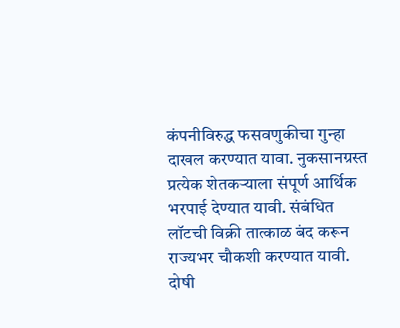कंपनीविरुद्ध फसवणुकीचा गुन्हा दाखल करण्यात यावा. नुकसानग्रस्त प्रत्येक शेतकऱ्याला संपूर्ण आर्थिक भरपाई देण्यात यावी. संबंधित लॉटची विक्री तात्काळ बंद करून राज्यभर चौकशी करण्यात यावी. दोषी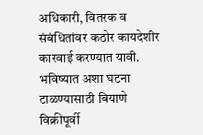अधिकारी, वितरक व संबंधितांवर कठोर कायदेशीर कारवाई करण्यात यावी. भविष्यात अशा घटना टाळण्यासाठी बियाणे विक्रीपूर्वी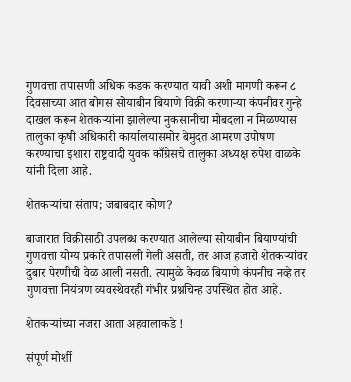गुणवत्ता तपासणी अधिक कडक करण्यात यावी अशी मागणी करून ८ दिवसाच्या आत बोगस सोयाबीन बियाणे विक्री करणाऱ्या कंपनीवर गुन्हे दाखल करून शेतकऱ्यांना झालेल्या नुकसानीचा मोबदला न मिळण्यास तालुका कृषी अधिकारी कार्यालयासमोर बेमुदत आमरण उपोषण करण्याचा इशारा राष्ट्रवादी युवक काँग्रेसचे तालुका अध्यक्ष रुपेश वाळके यांनी दिला आहे.

शेतकऱ्यांचा संताप; जबाबदार कोण?

बाजारात विक्रीसाठी उपलब्ध करण्यात आलेल्या सोयाबीन बियाण्यांची गुणवत्ता योग्य प्रकारे तपासली गेली असती, तर आज हजारो शेतकऱ्यांवर दुबार पेरणीची वेळ आली नसती. त्यामुळे केवळ बियाणे कंपनीच नव्हे तर गुणवत्ता नियंत्रण व्यवस्थेवरही गंभीर प्रश्नचिन्ह उपस्थित होत आहे.

शेतकऱ्यांच्या नजरा आता अहवालाकडे !

संपूर्ण मोर्शी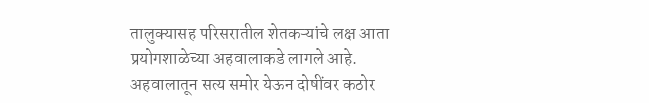तालुक्यासह परिसरातील शेतकऱ्यांचे लक्ष आता प्रयोगशाळेच्या अहवालाकडे लागले आहे. अहवालातून सत्य समोर येऊन दोषींवर कठोर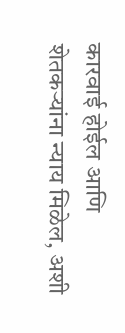कारवाई होईल आणि शेतकऱ्यांना न्याय मिळेल, अशी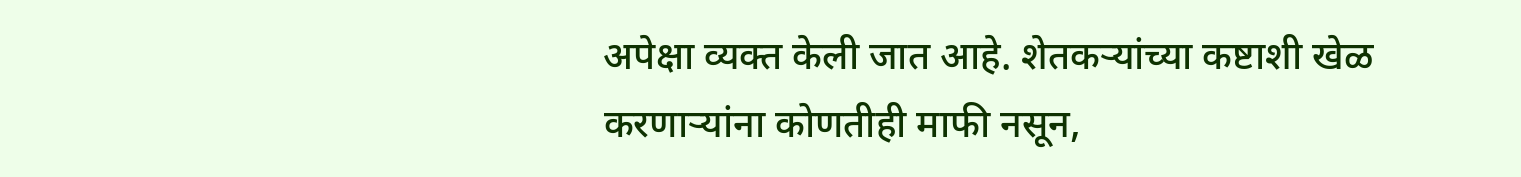अपेक्षा व्यक्त केली जात आहे. शेतकऱ्यांच्या कष्टाशी खेळ करणाऱ्यांना कोणतीही माफी नसून,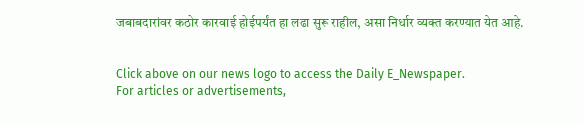जबाबदारांवर कठोर कारवाई होईपर्यंत हा लढा सुरू राहील, असा निर्धार व्यक्त करण्यात येत आहे.


Click above on our news logo to access the Daily E_Newspaper.
For articles or advertisements,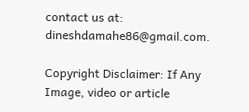contact us at: dineshdamahe86@gmail.com.

Copyright Disclaimer: If Any Image, video or article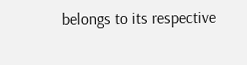belongs to its respective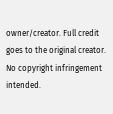owner/creator. Full credit goes to the original creator. No copyright infringement intended.